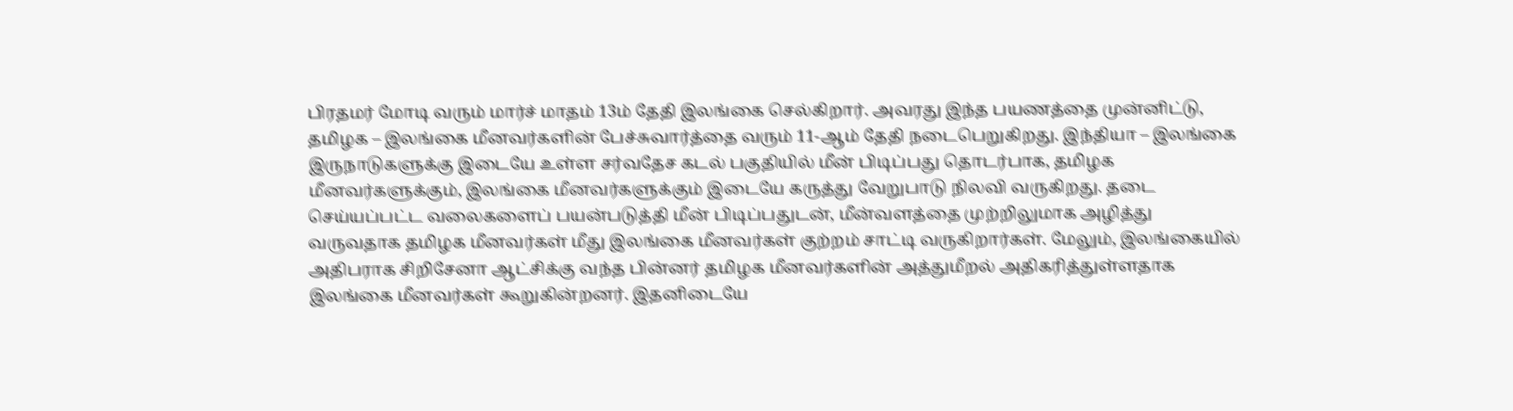பிரதமர் மோடி வரும் மார்ச் மாதம் 13ம் தேதி இலங்கை செல்கிறார். அவரது இந்த பயணத்தை முன்னிட்டு, தமிழக – இலங்கை மீனவர்களின் பேச்சுவார்த்தை வரும் 11-ஆம் தேதி நடைபெறுகிறது. இந்தியா – இலங்கை இருநாடுகளுக்கு இடையே உள்ள சர்வதேச கடல் பகுதியில் மீன் பிடிப்பது தொடர்பாக, தமிழக மீனவர்களுக்கும், இலங்கை மீனவர்களுக்கும் இடையே கருத்து வேறுபாடு நிலவி வருகிறது. தடை செய்யப்பட்ட வலைகளைப் பயன்படுத்தி மீன் பிடிப்பதுடன், மீன்வளத்தை முற்றிலுமாக அழித்து வருவதாக தமிழக மீனவர்கள் மீது இலங்கை மீனவர்கள் குற்றம் சாட்டி வருகிறார்கள். மேலும், இலங்கையில் அதிபராக சிறிசேனா ஆட்சிக்கு வந்த பின்னர் தமிழக மீனவர்களின் அத்துமீறல் அதிகரித்துள்ளதாக இலங்கை மீனவர்கள் கூறுகின்றனர். இதனிடையே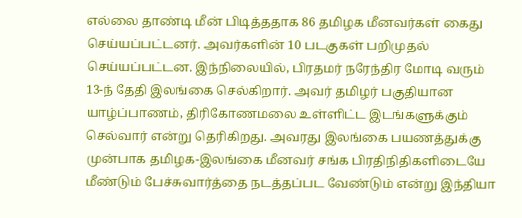எல்லை தாண்டி மீன் பிடித்ததாக 86 தமிழக மீனவர்கள் கைது செய்யப்பட்டனர். அவர்களின் 10 படகுகள் பறிமுதல் செய்யப்பட்டன. இந்நிலையில், பிரதமர் நரேந்திர மோடி வரும் 13-ந் தேதி இலங்கை செல்கிறார். அவர் தமிழர் பகுதியான யாழ்ப்பாணம், திரிகோணமலை உள்ளிட்ட இடங்களுக்கும் செல்வார் என்று தெரிகிறது. அவரது இலங்கை பயணத்துக்கு முன்பாக தமிழக-இலங்கை மீனவர் சங்க பிரதிநிதிகளிடையே மீண்டும் பேச்சுவார்த்தை நடத்தப்பட வேண்டும் என்று இந்தியா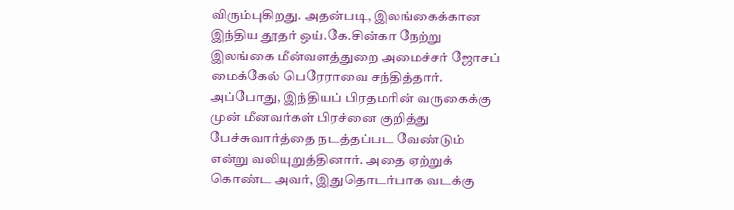விரும்புகிறது. அதன்படி, இலங்கைக்கான இந்திய தூதர் ஒய்.கே.சின்கா நேற்று இலங்கை மீன்வளத்துறை அமைச்சர் ஜோசப் மைக்கேல் பெரேராவை சந்தித்தார். அப்போது, இந்தியப் பிரதமரின் வருகைக்கு முன் மீனவர்கள் பிரச்னை குறித்து பேச்சுவார்த்தை நடத்தப்பட வேண்டும் என்று வலியுறுத்தினார். அதை ஏற்றுக் கொண்ட அவர், இதுதொடர்பாக வடக்கு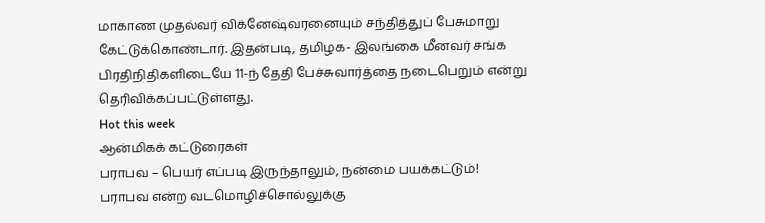மாகாண முதல்வர் விக்னேஷ்வரனையும் சந்தித்துப் பேசுமாறு கேட்டுக்கொண்டார். இதன்படி, தமிழக- இலங்கை மீனவர் சங்க பிரதிநிதிகளிடையே 11-ந் தேதி பேச்சுவார்த்தை நடைபெறும் என்று தெரிவிக்கப்பட்டுள்ளது.
Hot this week
ஆன்மிகக் கட்டுரைகள்
பராபவ – பெயர் எப்படி இருந்தாலும், நன்மை பயக்கட்டும்!
பராபவ என்ற வடமொழிச்சொல்லுக்கு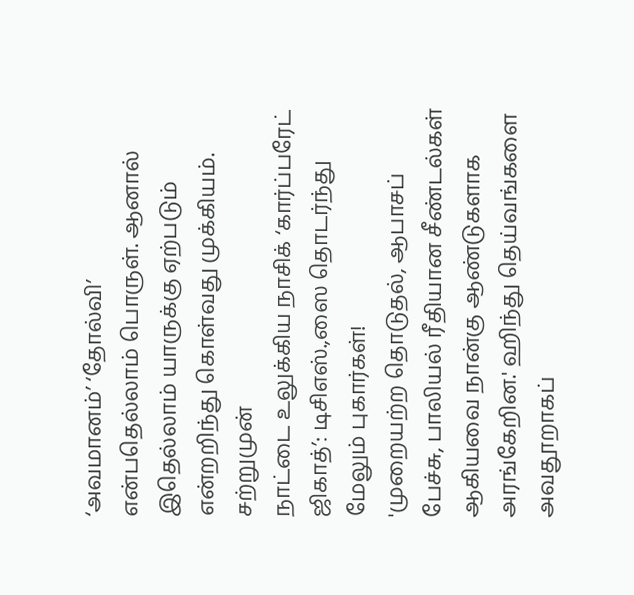‘அவமானம்’ ‘தோல்வி’ என்பதெல்லாம் பொருள். ஆனால் இதெல்லாம் யாருக்கு ஏற்படும் என்றறிந்து கொள்வது முக்கியம்.
சற்றுமுன்
நாட்டை உலுக்கிய நாசிக் ‘கார்ப்பரேட் ஜிகாத்’: டிசிஎஸ்.,ஸை தொடர்ந்து மேலும் புகார்கள்!
'முறையற்ற தொடுதல், ஆபாசப் பேச்சு, பாலியல் ரீதியான சீண்டல்கள் ஆகியவை நான்கு ஆண்டுகளாக அரங்கேறின.' ஹிந்து தெய்வங்களை அவதூறாகப்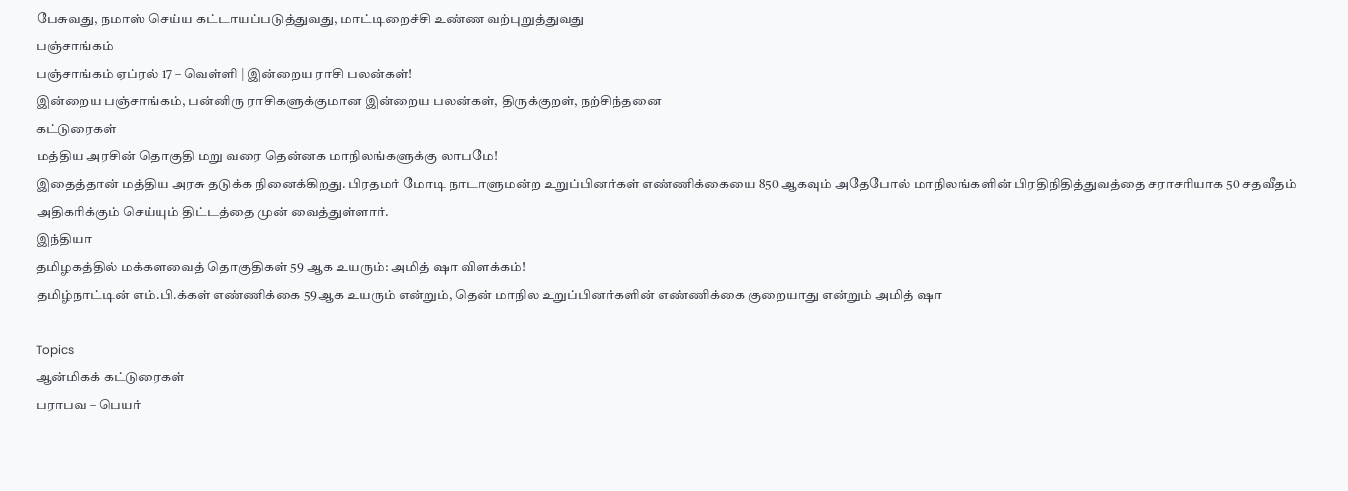பேசுவது, நமாஸ் செய்ய கட்டாயப்படுத்துவது, மாட்டிறைச்சி உண்ண வற்புறுத்துவது
பஞ்சாங்கம்
பஞ்சாங்கம் ஏப்ரல் 17 – வெள்ளி | இன்றைய ராசி பலன்கள்!
இன்றைய பஞ்சாங்கம், பன்னிரு ராசிகளுக்குமான இன்றைய பலன்கள், திருக்குறள், நற்சிந்தனை
கட்டுரைகள்
மத்திய அரசின் தொகுதி மறு வரை தென்னக மாநிலங்களுக்கு லாபமே!
இதைத்தான் மத்திய அரசு தடுக்க நினைக்கிறது. பிரதமர் மோடி நாடாளுமன்ற உறுப்பினர்கள் எண்ணிக்கையை 850 ஆகவும் அதேபோல் மாநிலங்களின் பிரதிநிதித்துவத்தை சராசரியாக 50 சதவீதம் அதிகரிக்கும் செய்யும் திட்டத்தை முன் வைத்துள்ளார்.
இந்தியா
தமிழகத்தில் மக்களவைத் தொகுதிகள் 59 ஆக உயரும்: அமித் ஷா விளக்கம்!
தமிழ்நாட்டின் எம்.பி.க்கள் எண்ணிக்கை 59ஆக உயரும் என்றும், தென் மாநில உறுப்பினர்களின் எண்ணிக்கை குறையாது என்றும் அமித் ஷா

Topics
ஆன்மிகக் கட்டுரைகள்
பராபவ – பெயர்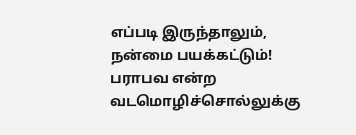எப்படி இருந்தாலும், நன்மை பயக்கட்டும்!
பராபவ என்ற வடமொழிச்சொல்லுக்கு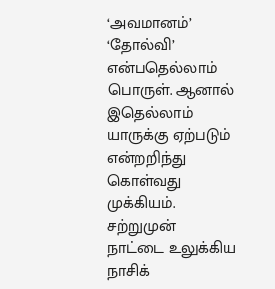‘அவமானம்’ ‘தோல்வி’ என்பதெல்லாம் பொருள். ஆனால் இதெல்லாம் யாருக்கு ஏற்படும் என்றறிந்து கொள்வது முக்கியம்.
சற்றுமுன்
நாட்டை உலுக்கிய நாசிக்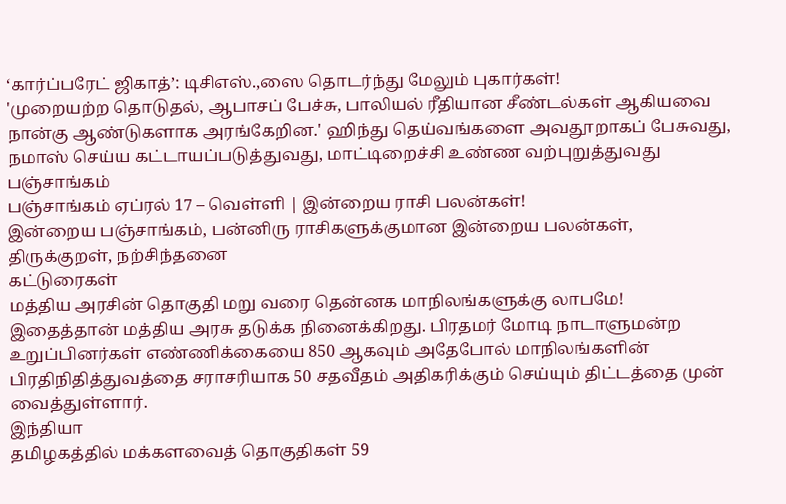‘கார்ப்பரேட் ஜிகாத்’: டிசிஎஸ்.,ஸை தொடர்ந்து மேலும் புகார்கள்!
'முறையற்ற தொடுதல், ஆபாசப் பேச்சு, பாலியல் ரீதியான சீண்டல்கள் ஆகியவை நான்கு ஆண்டுகளாக அரங்கேறின.' ஹிந்து தெய்வங்களை அவதூறாகப் பேசுவது, நமாஸ் செய்ய கட்டாயப்படுத்துவது, மாட்டிறைச்சி உண்ண வற்புறுத்துவது
பஞ்சாங்கம்
பஞ்சாங்கம் ஏப்ரல் 17 – வெள்ளி | இன்றைய ராசி பலன்கள்!
இன்றைய பஞ்சாங்கம், பன்னிரு ராசிகளுக்குமான இன்றைய பலன்கள், திருக்குறள், நற்சிந்தனை
கட்டுரைகள்
மத்திய அரசின் தொகுதி மறு வரை தென்னக மாநிலங்களுக்கு லாபமே!
இதைத்தான் மத்திய அரசு தடுக்க நினைக்கிறது. பிரதமர் மோடி நாடாளுமன்ற உறுப்பினர்கள் எண்ணிக்கையை 850 ஆகவும் அதேபோல் மாநிலங்களின் பிரதிநிதித்துவத்தை சராசரியாக 50 சதவீதம் அதிகரிக்கும் செய்யும் திட்டத்தை முன் வைத்துள்ளார்.
இந்தியா
தமிழகத்தில் மக்களவைத் தொகுதிகள் 59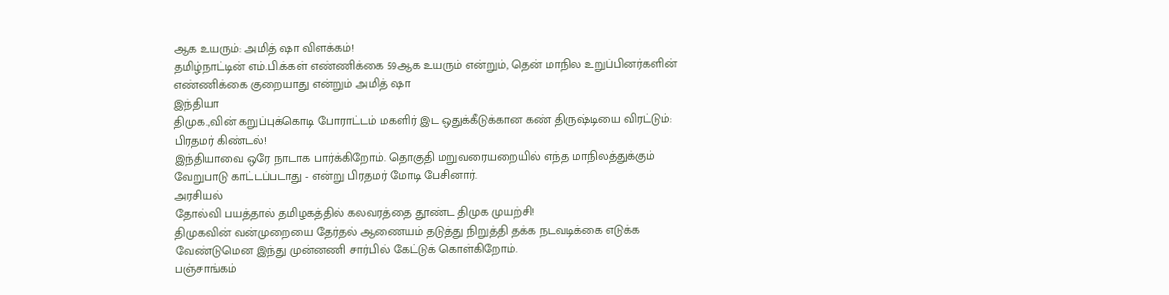ஆக உயரும்: அமித் ஷா விளக்கம்!
தமிழ்நாட்டின் எம்.பி.க்கள் எண்ணிக்கை 59ஆக உயரும் என்றும், தென் மாநில உறுப்பினர்களின் எண்ணிக்கை குறையாது என்றும் அமித் ஷா
இந்தியா
திமுக.,வின் கறுப்புக்கொடி போராட்டம் மகளிர் இட ஒதுக்கீடுக்கான கண் திருஷ்டியை விரட்டும்: பிரதமர் கிண்டல்!
இந்தியாவை ஒரே நாடாக பார்க்கிறோம். தொகுதி மறுவரையறையில் எந்த மாநிலத்துக்கும் வேறுபாடு காட்டப்படாது - என்று பிரதமர் மோடி பேசினார்.
அரசியல்
தோல்வி பயத்தால் தமிழகத்தில் கலவரத்தை தூண்ட திமுக முயற்சி!
திமுகவின் வன்முறையை தேர்தல் ஆணையம் தடுத்து நிறுத்தி தக்க நடவடிக்கை எடுக்க வேண்டுமென இந்து முன்னணி சார்பில் கேட்டுக் கொள்கிறோம்.
பஞ்சாங்கம்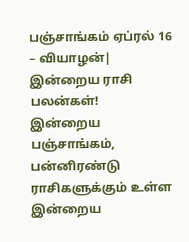பஞ்சாங்கம் ஏப்ரல் 16 – வியாழன்| இன்றைய ராசி பலன்கள்!
இன்றைய பஞ்சாங்கம், பன்னிரண்டு ராசிகளுக்கும் உள்ள இன்றைய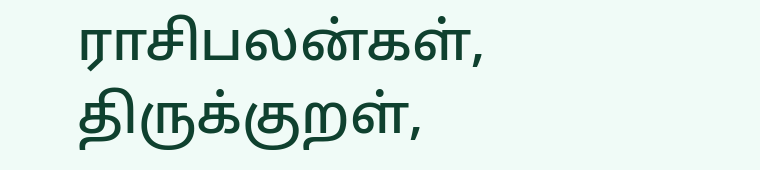ராசிபலன்கள், திருக்குறள்,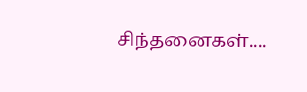சிந்தனைகள்....